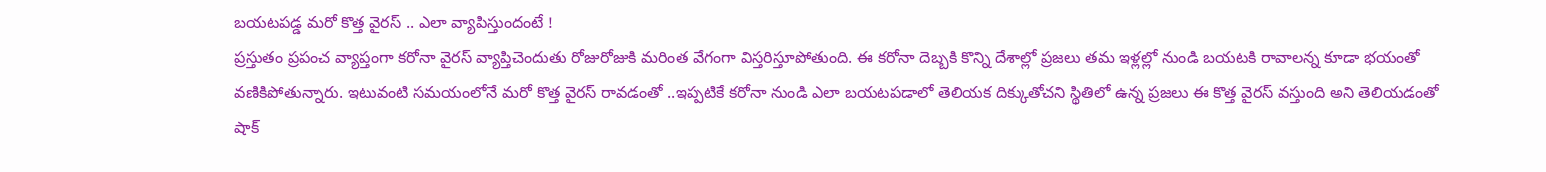బయటపడ్డ మరో కొత్త వైరస్ .. ఎలా వ్యాపిస్తుందంటే !
ప్రస్తుతం ప్రపంచ వ్యాప్తంగా కరోనా వైరస్ వ్యాప్తిచెందుతు రోజురోజుకి మరింత వేగంగా విస్తరిస్తూపోతుంది. ఈ కరోనా దెబ్బకి కొన్ని దేశాల్లో ప్రజలు తమ ఇళ్లల్లో నుండి బయటకి రావాలన్న కూడా భయంతో వణికిపోతున్నారు. ఇటువంటి సమయంలోనే మరో కొత్త వైరస్ రావడంతో ..ఇప్పటికే కరోనా నుండి ఎలా బయటపడాలో తెలియక దిక్కుతోచని స్థితిలో ఉన్న ప్రజలు ఈ కొత్త వైరస్ వస్తుంది అని తెలియడంతో షాక్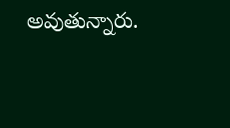అవుతున్నారు.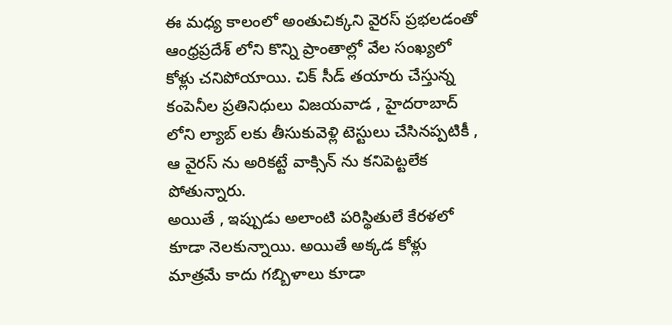ఈ మధ్య కాలంలో అంతుచిక్కని వైరస్ ప్రభలడంతో ఆంధ్రప్రదేశ్ లోని కొన్ని ప్రాంతాల్లో వేల సంఖ్యలో కోళ్లు చనిపోయాయి. చిక్ సీడ్ తయారు చేస్తున్న కంపెనీల ప్రతినిధులు విజయవాడ , హైదరాబాద్ లోని ల్యాబ్ లకు తీసుకువెళ్లి టెస్టులు చేసినప్పటికీ , ఆ వైరస్ ను అరికట్టే వాక్సిన్ ను కనిపెట్టలేక పోతున్నారు.
అయితే , ఇప్పుడు అలాంటి పరిస్థితులే కేరళలో కూడా నెలకున్నాయి. అయితే అక్కడ కోళ్లు మాత్రమే కాదు గబ్బిళాలు కూడా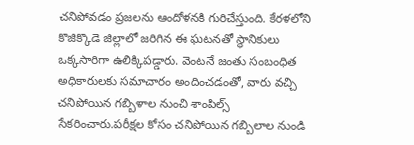చనిపోవడం ప్రజలను ఆందోళనకి గురిచేస్తుంది. కేరళలోని కొజిక్కొడె జిల్లాలో జరిగిన ఈ ఘటనతో స్థానికులు ఒక్కసారిగా ఉలిక్కిపడ్డారు. వెంటనే జంతు సంబంధిత అధికారులకు సమాచారం అందించడంతో, వారు వచ్చి చనిపోయిన గబ్బిళాల నుంచి శాంపిల్స్ సేకరించారు.పరీక్షల కోసం చనిపోయిన గబ్బిలాల నుండి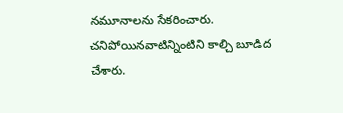నమూనాలను సేకరించారు. చనిపోయినవాటిన్నింటిని కాల్చి బూడిద చేశారు.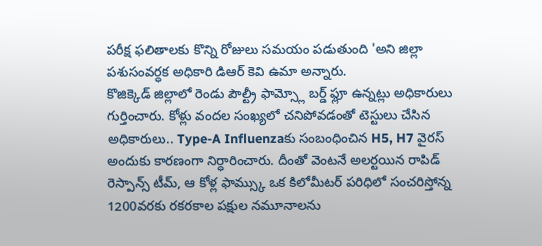పరీక్ష ఫలితాలకు కొన్ని రోజులు సమయం పడుతుంది 'అని జిల్లా పశుసంవర్ధక అధికారి డిఆర్ కెవి ఉమా అన్నారు.
కొజిక్కెడ్ జిల్లాలో రెండు పౌల్ట్రీ ఫామ్స్లో బర్డ్ ఫ్లూ ఉన్నట్లు అధికారులు గుర్తించారు. కోళ్లు వందల సంఖ్యలో చనిపోవడంతో టెస్టులు చేసిన అధికారులు.. Type-A Influenzaకు సంబంధించిన H5, H7 వైరస్ అందుకు కారణంగా నిర్ధారించారు. దీంతో వెంటనే అలర్టయిన రాపిడ్ రెస్పాన్స్ టీమ్, ఆ కోళ్ల ఫామ్స్కు ఒక కిలోమీటర్ పరిధిలో సంచరిస్తోన్న 1200వరకు రకరకాల పక్షుల నమూనాలను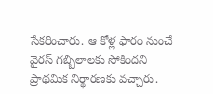సేకరించారు. ఆ కోళ్ల ఫారం నుంచే వైరస్ గబ్బిలాలకు సోకిందని ప్రాథమిక నిర్థారణకు వచ్చారు.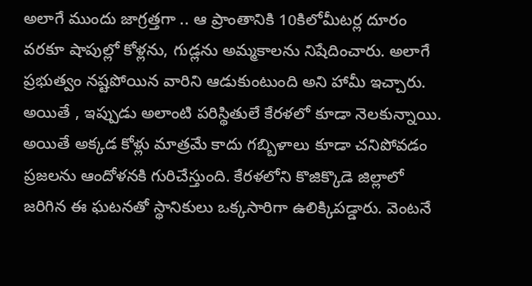అలాగే ముందు జాగ్రత్తగా .. ఆ ప్రాంతానికి 10కిలోమీటర్ల దూరం వరకూ షాపుల్లో కోళ్లను, గుడ్లను అమ్మకాలను నిషేదించారు. అలాగే ప్రభుత్వం నష్టపోయిన వారిని ఆడుకుంటుంది అని హామీ ఇచ్చారు.
అయితే , ఇప్పుడు అలాంటి పరిస్థితులే కేరళలో కూడా నెలకున్నాయి. అయితే అక్కడ కోళ్లు మాత్రమే కాదు గబ్బిళాలు కూడా చనిపోవడం ప్రజలను ఆందోళనకి గురిచేస్తుంది. కేరళలోని కొజిక్కొడె జిల్లాలో జరిగిన ఈ ఘటనతో స్థానికులు ఒక్కసారిగా ఉలిక్కిపడ్డారు. వెంటనే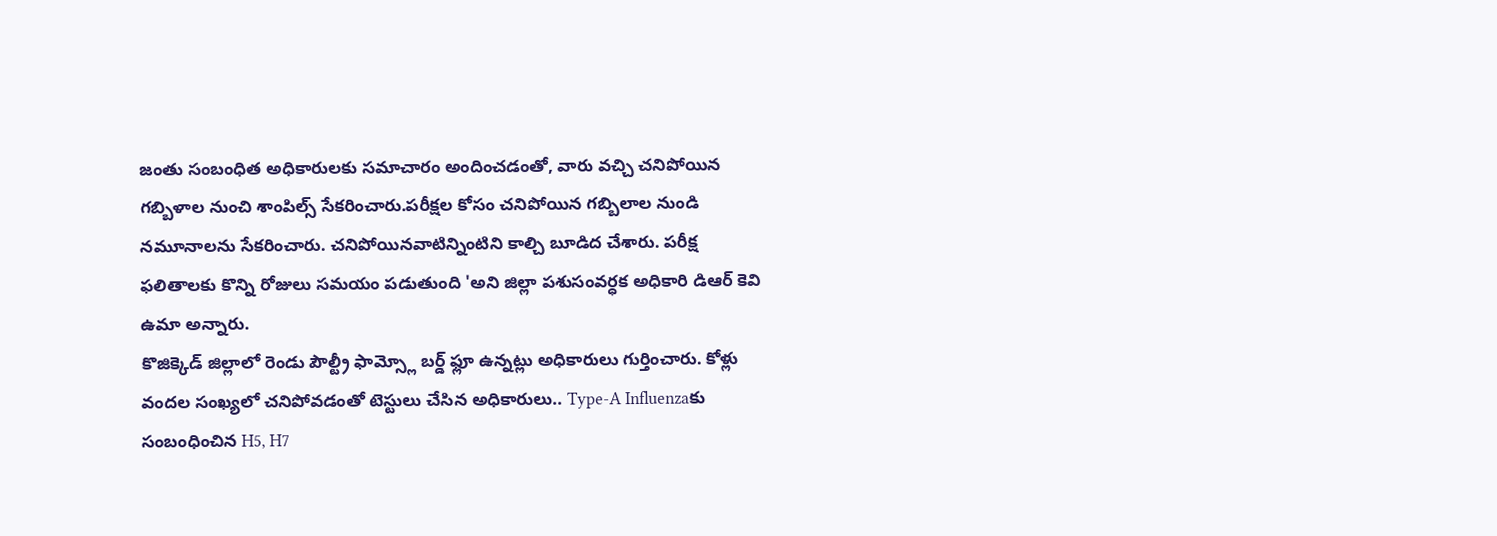జంతు సంబంధిత అధికారులకు సమాచారం అందించడంతో, వారు వచ్చి చనిపోయిన గబ్బిళాల నుంచి శాంపిల్స్ సేకరించారు.పరీక్షల కోసం చనిపోయిన గబ్బిలాల నుండి నమూనాలను సేకరించారు. చనిపోయినవాటిన్నింటిని కాల్చి బూడిద చేశారు. పరీక్ష ఫలితాలకు కొన్ని రోజులు సమయం పడుతుంది 'అని జిల్లా పశుసంవర్ధక అధికారి డిఆర్ కెవి ఉమా అన్నారు.
కొజిక్కెడ్ జిల్లాలో రెండు పౌల్ట్రీ ఫామ్స్లో బర్డ్ ఫ్లూ ఉన్నట్లు అధికారులు గుర్తించారు. కోళ్లు వందల సంఖ్యలో చనిపోవడంతో టెస్టులు చేసిన అధికారులు.. Type-A Influenzaకు సంబంధించిన H5, H7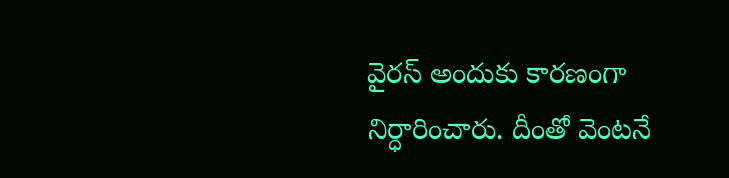వైరస్ అందుకు కారణంగా నిర్ధారించారు. దీంతో వెంటనే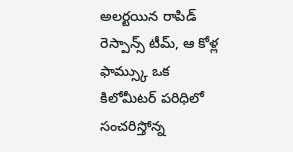అలర్టయిన రాపిడ్ రెస్పాన్స్ టీమ్, ఆ కోళ్ల ఫామ్స్కు ఒక కిలోమీటర్ పరిధిలో సంచరిస్తోన్న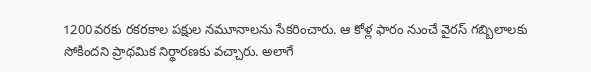1200వరకు రకరకాల పక్షుల నమూనాలను సేకరించారు. ఆ కోళ్ల ఫారం నుంచే వైరస్ గబ్బిలాలకు సోకిందని ప్రాథమిక నిర్థారణకు వచ్చారు. అలాగే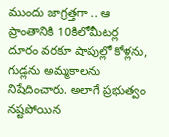ముందు జాగ్రత్తగా .. ఆ ప్రాంతానికి 10కిలోమీటర్ల దూరం వరకూ షాపుల్లో కోళ్లను, గుడ్లను అమ్మకాలను నిషేదించారు. అలాగే ప్రభుత్వం నష్టపోయిన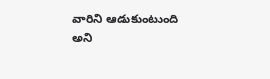వారిని ఆడుకుంటుంది అని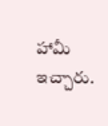హామీ ఇచ్చారు.